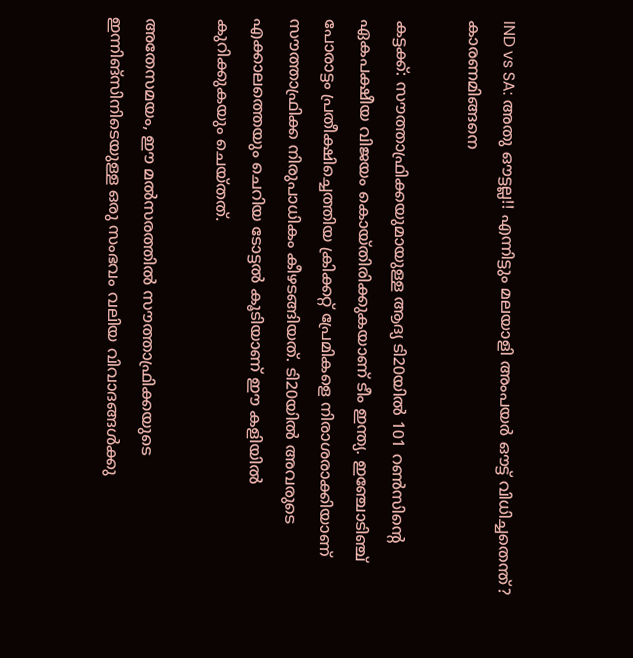IND vs SA: അതു ഔട്ടല്ല!! എന്നിട്ടും മലയാളി അംപയര്‍ ഔട്ട് വിധിച്ചതെന്ത്? കാരണമിങ്ങനെ

കട്ടക്ക്: സൗത്താഫ്രിക്കയുമായുള്ള ആദ്യ ടി20യില്‍ 101 റണ്‍സിന്റെ ഏകപക്ഷീയ വിജയം കൊയ്തിരിക്കുകയാണ് ടീം ഇന്ത്യ. ഇഞ്ചോടിഞ്ച് പോരാട്ടം പ്രതീക്ഷിച്ചെത്തിയ ക്രിക്കറ്റ് പ്രേമികളെ നിരാശരാക്കിയാണ് സൗത്താഫ്രിക്ക നിരുപാധികം കീഴടങ്ങിയത്. ടി20യില്‍ അവരുടെ എക്കാലത്തെയും ചെറിയ ടോട്ടല്‍ കൂടിയാണ് ഈ കളിയില്‍ കുറിക്കുകയും ചെയ്തത്.

അതേസമയം, ഈ മല്‍സരത്തില്‍ സൗത്താഫ്രിക്കയുടെ ഇന്നിങ്‌സിനിടെയുള്ള ഒരു സംഭവം വലിയ വിവാദങ്ങള്‍ക്കു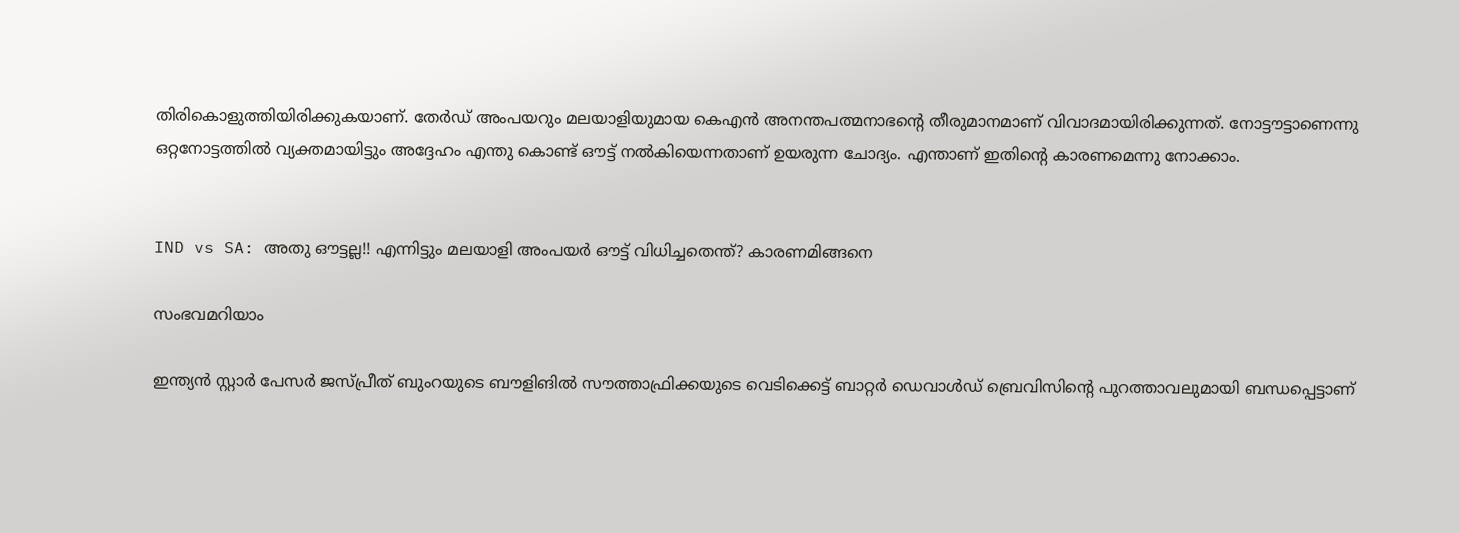തിരികൊളുത്തിയിരിക്കുകയാണ്. തേര്‍ഡ് അംപയറും മലയാളിയുമായ കെഎന്‍ അനന്തപത്മനാഭന്റെ തീരുമാനമാണ് വിവാദമായിരിക്കുന്നത്. നോട്ടൗട്ടാണെന്നു ഒറ്റനോട്ടത്തില്‍ വ്യക്തമായിട്ടും അദ്ദേഹം എന്തു കൊണ്ട് ഔട്ട് നല്‍കിയെന്നതാണ് ഉയരുന്ന ചോദ്യം. എന്താണ് ഇതിന്റെ കാരണമെന്നു നോക്കാം.


IND vs SA: അതു ഔട്ടല്ല!! എന്നിട്ടും മലയാളി അംപയര്‍ ഔട്ട് വിധിച്ചതെന്ത്? കാരണമിങ്ങനെ

സംഭവമറിയാം

ഇന്ത്യന്‍ സ്റ്റാര്‍ പേസര്‍ ജസ്പ്രീത് ബുംറയുടെ ബൗളിങില്‍ സൗത്താഫ്രിക്കയുടെ വെടിക്കെട്ട് ബാറ്റര്‍ ഡെവാള്‍ഡ് ബ്രെവിസിന്റെ പുറത്താവലുമായി ബന്ധപ്പെട്ടാണ്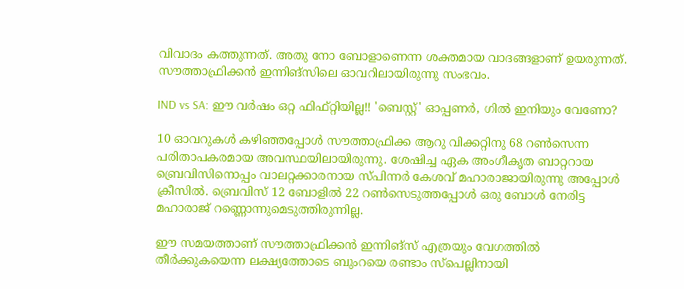വിവാദം കത്തുന്നത്. അതു നോ ബോളാണെന്ന ശക്തമായ വാദങ്ങളാണ് ഉയരുന്നത്. സൗത്താഫ്രിക്കന്‍ ഇന്നിങ്‌സിലെ ഓവറിലായിരുന്നു സംഭവം.

IND vs SA: ഈ വര്‍ഷം ഒറ്റ ഫിഫ്റ്റിയില്ല!! 'ബെസ്റ്റ്' ഓപ്പണര്‍, ഗില്‍ ഇനിയും വേണോ?

10 ഓവറുകള്‍ കഴിഞ്ഞപ്പോള്‍ സൗത്താഫ്രിക്ക ആറു വിക്കറ്റിനു 68 റണ്‍സെന്ന പരിതാപകരമായ അവസ്ഥയിലായിരുന്നു. ശേഷിച്ച ഏക അംഗീകൃത ബാറ്ററായ ബ്രെവിസിനൊപ്പം വാലറ്റക്കാരനായ സ്പിന്നര്‍ കേശവ് മഹാരാജായിരുന്നു അപ്പോള്‍ ക്രീസില്‍. ബ്രെവിസ് 12 ബോളില്‍ 22 റണ്‍സെടുത്തപ്പോള്‍ ഒരു ബോള്‍ നേരിട്ട മഹാരാജ് റണ്ണൊന്നുമെടുത്തിരുന്നില്ല.

ഈ സമയത്താണ് സൗത്താഫ്രിക്കന്‍ ഇന്നിങ്‌സ് എത്രയും വേഗത്തില്‍ തീര്‍ക്കുകയെന്ന ലക്ഷ്യത്തോടെ ബുംറയെ രണ്ടാം സ്‌പെല്ലിനായി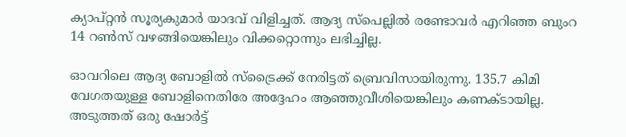ക്യാപ്റ്റന്‍ സൂര്യകുമാര്‍ യാദവ് വിളിച്ചത്. ആദ്യ സ്‌പെല്ലില്‍ രണ്ടോവര്‍ എറിഞ്ഞ ബുംറ 14 റണ്‍സ് വഴങ്ങിയെങ്കിലും വിക്കറ്റൊന്നും ലഭിച്ചില്ല.

ഓവറിലെ ആദ്യ ബോളില്‍ സ്‌ട്രൈക്ക് നേരിട്ടത് ബ്രെവിസായിരുന്നു. 135.7 കിമി വേഗതയുള്ള ബോളിനെതിരേ അദ്ദേഹം ആഞ്ഞുവീശിയെങ്കിലും കണക്ടായില്ല. അടുത്തത് ഒരു ഷോര്‍ട്ട്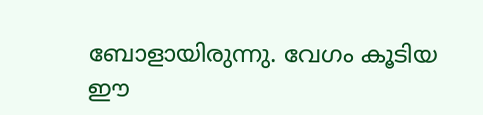ബോളായിരുന്നു. വേഗം കൂടിയ ഈ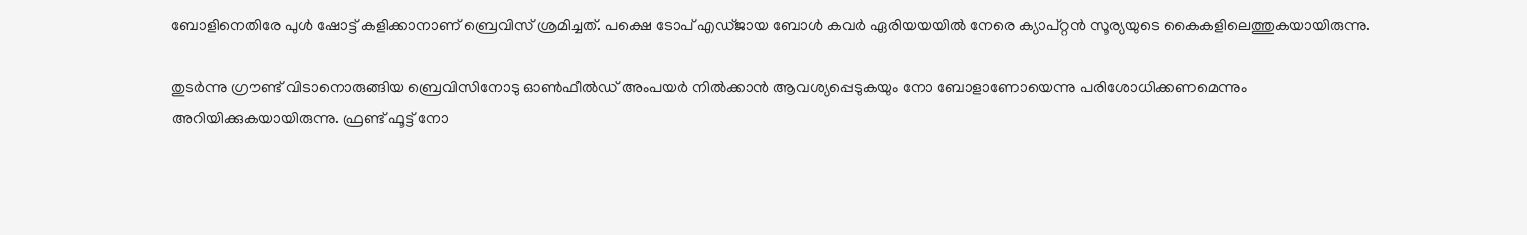ബോളിനെതിരേ പുള്‍ ഷോട്ട് കളിക്കാനാണ് ബ്രെവിസ് ശ്രമിച്ചത്. പക്ഷെ ടോപ് എഡ്ജായ ബോള്‍ കവര്‍ ഏരിയയയില്‍ നേരെ ക്യാപ്റ്റന്‍ സൂര്യയുടെ കൈകളിലെത്തുകയായിരുന്നു.

തുടര്‍ന്നു ഗ്രൗണ്ട് വിടാനൊരുങ്ങിയ ബ്രെവിസിനോടു ഓണ്‍ഫീല്‍ഡ് അംപയര്‍ നില്‍ക്കാന്‍ ആവശ്യപ്പെടുകയും നോ ബോളാണോയെന്നു പരിശോധിക്കണമെന്നും അറിയിക്കുകയായിരുന്നു. ഫ്രണ്ട് ഫൂട്ട് നോ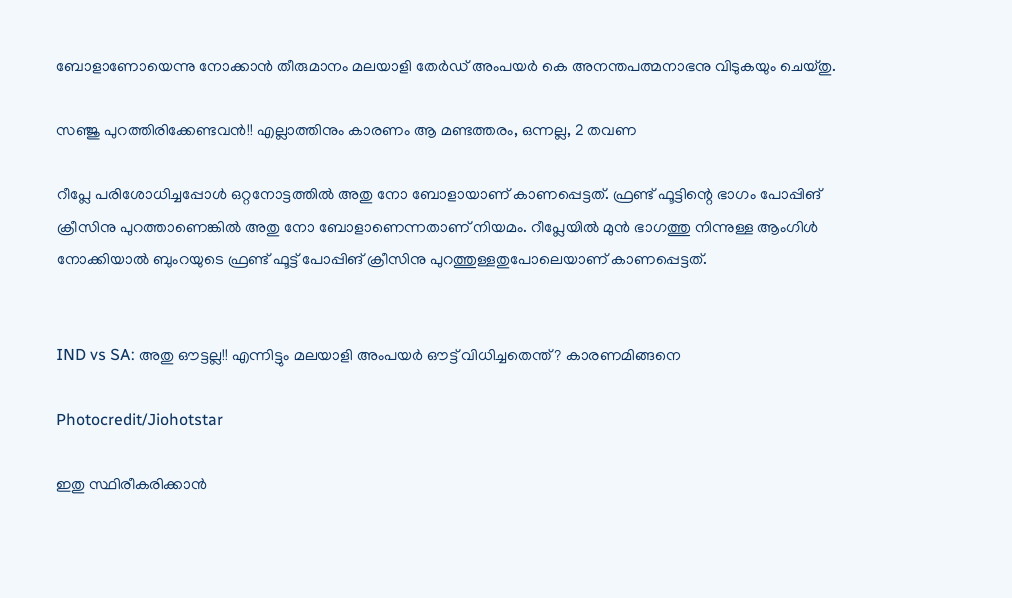ബോളാണോയെന്നു നോക്കാന്‍ തീരുമാനം മലയാളി തേര്‍ഡ് അംപയര്‍ കെ അനന്തപത്മനാഭനു വിടുകയും ചെയ്തു.

സഞ്ജു പുറത്തിരിക്കേണ്ടവന്‍!! എല്ലാത്തിനും കാരണം ആ മണ്ടത്തരം, ഒന്നല്ല, 2 തവണ

റീപ്ലേ പരിശോധിച്ചപ്പോള്‍ ഒറ്റനോട്ടത്തില്‍ അതു നോ ബോളായാണ് കാണപ്പെട്ടത്. ഫ്രണ്ട് ഫൂട്ടിന്റെ ഭാഗം പോപ്പിങ് ക്രീസിനു പുറത്താണെങ്കില്‍ അതു നോ ബോളാണെന്നതാണ് നിയമം. റീപ്ലേയില്‍ മുന്‍ ഭാഗത്തു നിന്നുള്ള ആംഗിള്‍ നോക്കിയാല്‍ ബുംറയുടെ ഫ്രണ്ട് ഫൂട്ട് പോപ്പിങ് ക്രീസിനു പുറത്തുള്ളതുപോലെയാണ് കാണപ്പെട്ടത്.


IND vs SA: അതു ഔട്ടല്ല!! എന്നിട്ടും മലയാളി അംപയര്‍ ഔട്ട് വിധിച്ചതെന്ത്? കാരണമിങ്ങനെ

Photocredit/Jiohotstar

ഇതു സ്ഥിരീകരിക്കാന്‍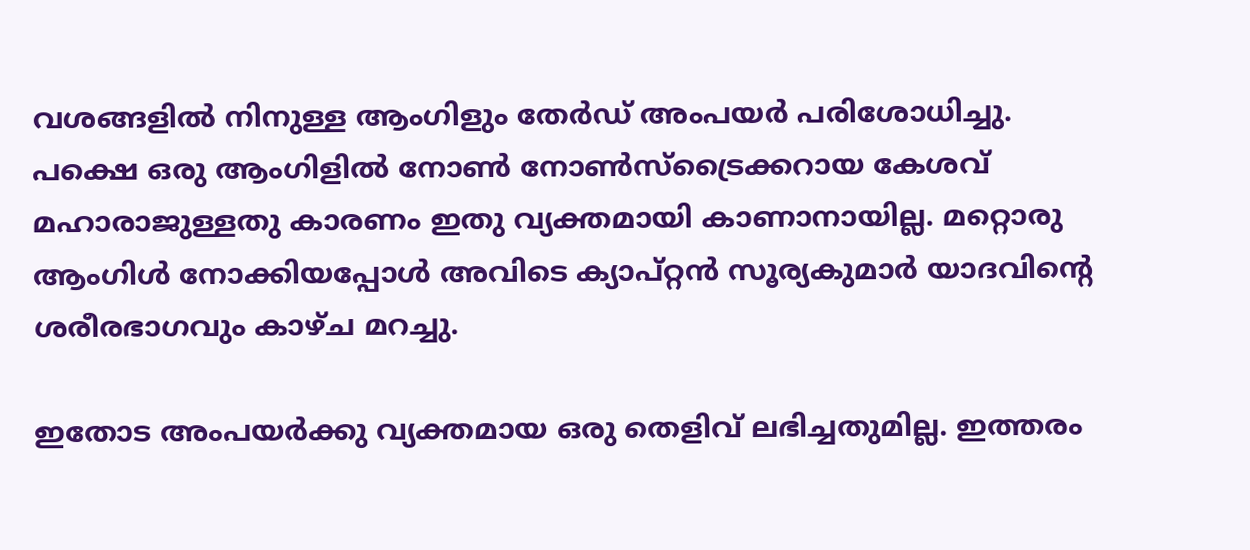വശങ്ങളില്‍ നിനുള്ള ആംഗിളും തേര്‍ഡ് അംപയര്‍ പരിശോധിച്ചു. പക്ഷെ ഒരു ആംഗിളില്‍ നോണ്‍ നോണ്‍സ്‌ട്രൈക്കറായ കേശവ് മഹാരാജുള്ളതു കാരണം ഇതു വ്യക്തമായി കാണാനായില്ല. മറ്റൊരു ആംഗിള്‍ നോക്കിയപ്പോള്‍ അവിടെ ക്യാപ്റ്റന്‍ സൂര്യകുമാര്‍ യാദവിന്റെ ശരീരഭാഗവും കാഴ്ച മറച്ചു.

ഇതോട അംപയര്‍ക്കു വ്യക്തമായ ഒരു തെളിവ് ലഭിച്ചതുമില്ല. ഇത്തരം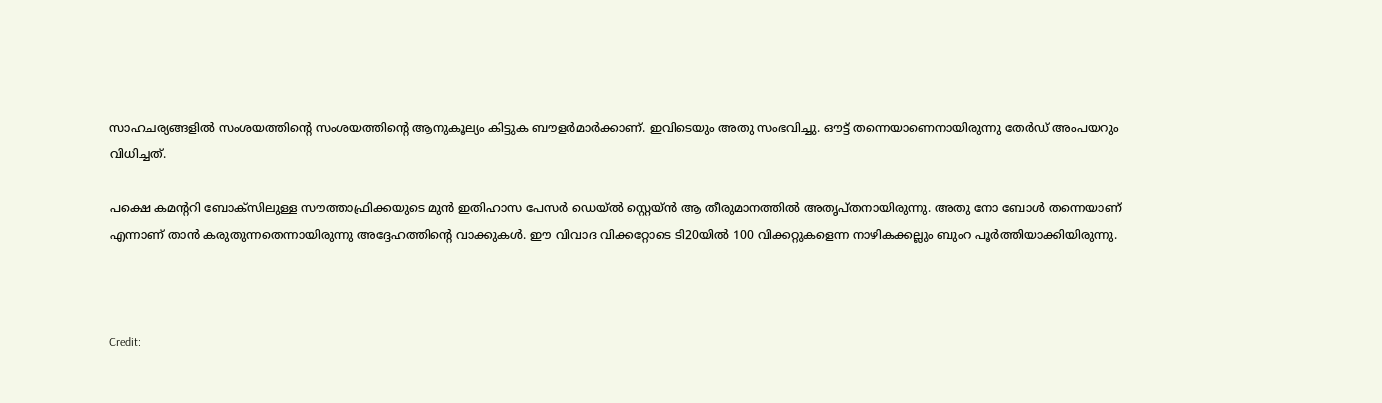സാഹചര്യങ്ങളില്‍ സംശയത്തിന്റെ സംശയത്തിന്റെ ആനുകൂല്യം കിട്ടുക ബൗളര്‍മാര്‍ക്കാണ്. ഇവിടെയും അതു സംഭവിച്ചു. ഔട്ട് തന്നെയാണെനായിരുന്നു തേര്‍ഡ് അംപയറും വിധിച്ചത്.

പക്ഷെ കമന്ററി ബോക്‌സിലുള്ള സൗത്താഫ്രിക്കയുടെ മുന്‍ ഇതിഹാസ പേസര്‍ ഡെയ്ല്‍ സ്റ്റെയ്ന്‍ ആ തീരുമാനത്തില്‍ അതൃപ്തനായിരുന്നു. അതു നോ ബോള്‍ തന്നെയാണ് എന്നാണ് താന്‍ കരുതുന്നതെന്നായിരുന്നു അദ്ദേഹത്തിന്റെ വാക്കുകള്‍. ഈ വിവാദ വിക്കറ്റോടെ ടി20യില്‍ 100 വിക്കറ്റുകളെന്ന നാഴികക്കല്ലും ബുംറ പൂര്‍ത്തിയാക്കിയിരുന്നു.



Credit: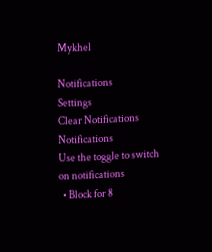Mykhel

Notifications
Settings
Clear Notifications
Notifications
Use the toggle to switch on notifications
  • Block for 8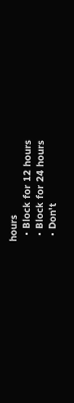hours
  • Block for 12 hours
  • Block for 24 hours
  • Don't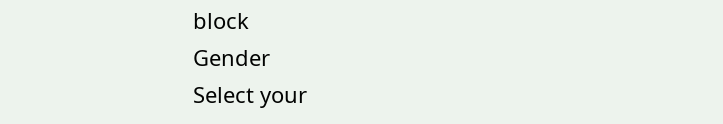block
Gender
Select your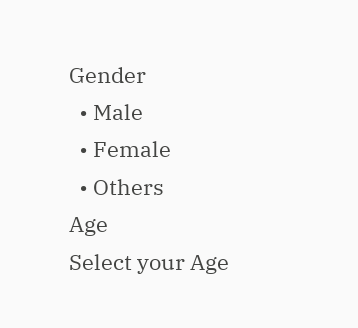Gender
  • Male
  • Female
  • Others
Age
Select your Age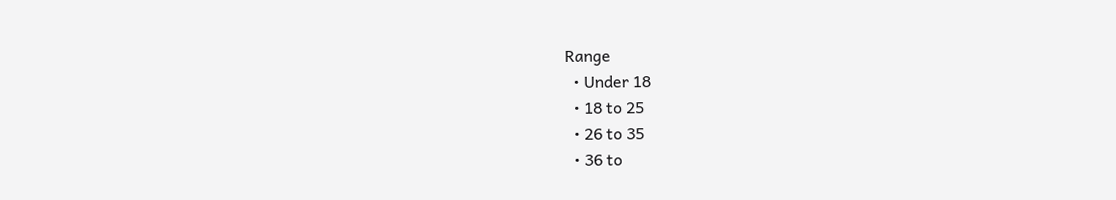Range
  • Under 18
  • 18 to 25
  • 26 to 35
  • 36 to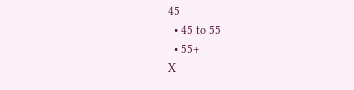45
  • 45 to 55
  • 55+
X